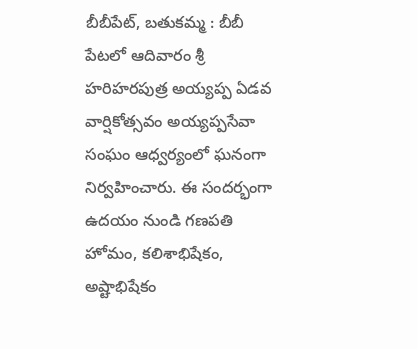బీబీపేట్, బతుకమ్మ : బీబీ పేటలో ఆదివారం శ్రీ హరిహరపుత్ర అయ్యప్ప ఏడవ వార్షికోత్సవం అయ్యప్పసేవా సంఘం ఆధ్వర్యంలో ఘనంగా నిర్వహించారు. ఈ సందర్భంగా ఉదయం నుండి గణపతి హోమం, కలిశాభిషేకం, అష్టాభిషేకం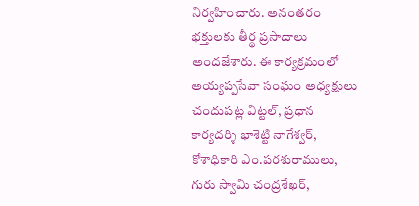నిర్వహించారు. అనంతరం భక్తులకు తీర్థ ప్రసాదాలు అందజేశారు. ఈ కార్యక్రమంలో అయ్యప్పసేవా సంఘం అధ్యక్షులు చందుపట్ల విట్టల్, ప్రధాన కార్యదర్శి భాశెట్టి నాగేశ్వర్, కోశాధికారి ఎం.పరశురాములు, గురు స్వామి చంద్రశేఖర్,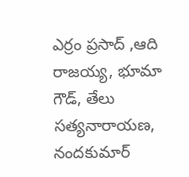ఎర్రం ప్రసాద్ ,ఆది రాజయ్య, భూమా గౌడ్, తేలు సత్యనారాయణ, నందకుమార్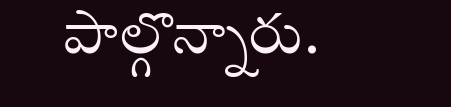పాల్గొన్నారు.